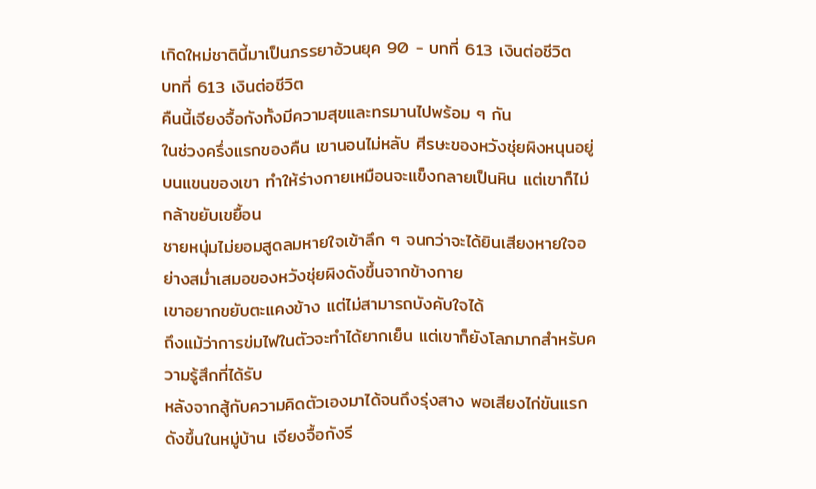เกิดใหม่ชาตินี้มาเป็นภรรยาอ้วนยุค 90 - บทที่ 613 เงินต่อชีวิต
บทที่ 613 เงินต่อชีวิต
คืนนี้เจียงจื้อกังทั้งมีความสุขและทรมานไปพร้อม ๆ กัน
ในช่วงครึ่งแรกของคืน เขานอนไม่หลับ ศีรษะของหวังชุ่ยผิงหนุนอยู่บนแขนของเขา ทำให้ร่างกายเหมือนจะแข็งกลายเป็นหิน แต่เขาก็ไม่กล้าขยับเขยื้อน
ชายหนุ่มไม่ยอมสูดลมหายใจเข้าลึก ๆ จนกว่าจะได้ยินเสียงหายใจอย่างสม่ำเสมอของหวังชุ่ยผิงดังขึ้นจากข้างกาย
เขาอยากขยับตะแคงข้าง แต่ไม่สามารถบังคับใจได้
ถึงแม้ว่าการข่มไฟในตัวจะทำได้ยากเย็น แต่เขาก็ยังโลภมากสำหรับความรู้สึกที่ได้รับ
หลังจากสู้กับความคิดตัวเองมาได้จนถึงรุ่งสาง พอเสียงไก่ขันแรกดังขึ้นในหมู่บ้าน เจียงจื้อกังรี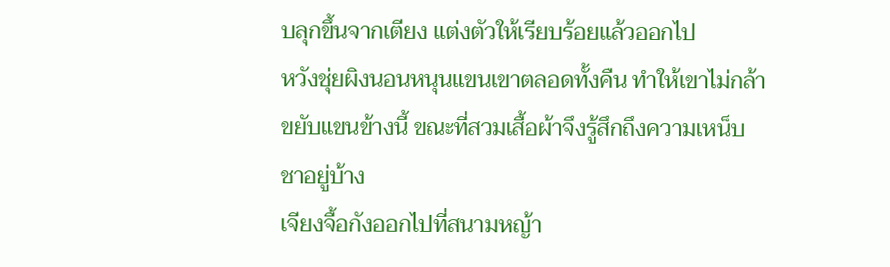บลุกขึ้นจากเตียง แต่งตัวให้เรียบร้อยแล้วออกไป
หวังชุ่ยผิงนอนหนุนแขนเขาตลอดทั้งคืน ทำให้เขาไม่กล้าขยับแขนข้างนี้ ขณะที่สวมเสื้อผ้าจึงรู้สึกถึงความเหน็บชาอยู่บ้าง
เจียงจื้อกังออกไปที่สนามหญ้า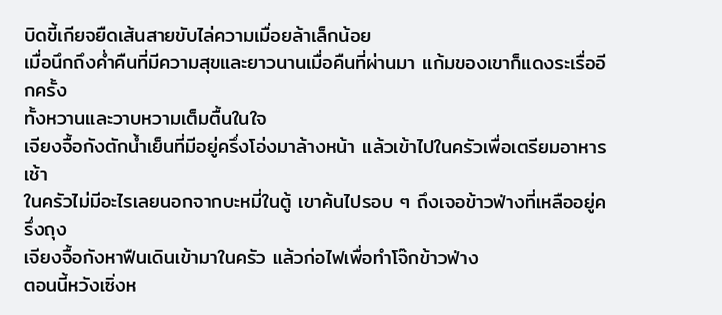บิดขี้เกียจยืดเส้นสายขับไล่ความเมื่อยล้าเล็กน้อย
เมื่อนึกถึงค่ำคืนที่มีความสุขและยาวนานเมื่อคืนที่ผ่านมา แก้มของเขาก็แดงระเรื่ออีกครั้ง
ทั้งหวานและวาบหวามเต็มตื้นในใจ
เจียงจื้อกังตักน้ำเย็นที่มีอยู่ครึ่งโอ่งมาล้างหน้า แล้วเข้าไปในครัวเพื่อเตรียมอาหารเช้า
ในครัวไม่มีอะไรเลยนอกจากบะหมี่ในตู้ เขาค้นไปรอบ ๆ ถึงเจอข้าวฟ่างที่เหลืออยู่ครึ่งถุง
เจียงจื้อกังหาฟืนเดินเข้ามาในครัว แล้วก่อไฟเพื่อทำโจ๊กข้าวฟ่าง
ตอนนี้หวังเซิ่งห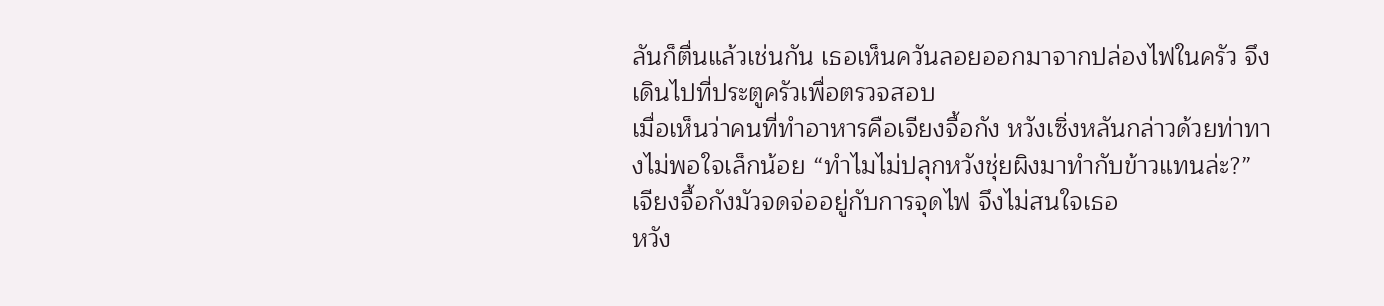ลันก็ตื่นแล้วเช่นกัน เธอเห็นควันลอยออกมาจากปล่องไฟในครัว จึงเดินไปที่ประตูครัวเพื่อตรวจสอบ
เมื่อเห็นว่าคนที่ทำอาหารคือเจียงจื้อกัง หวังเซิ่งหลันกล่าวด้วยท่าทางไม่พอใจเล็กน้อย “ทำไมไม่ปลุกหวังชุ่ยผิงมาทำกับข้าวแทนล่ะ?”
เจียงจื้อกังมัวจดจ่ออยู่กับการจุดไฟ จึงไม่สนใจเธอ
หวัง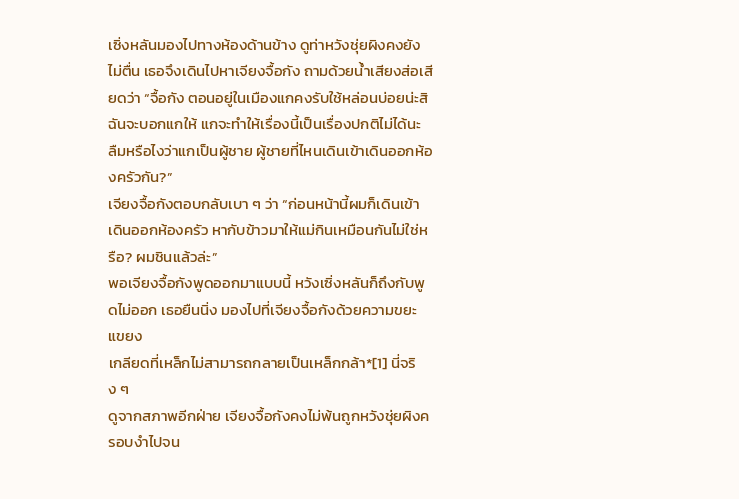เซิ่งหลันมองไปทางห้องด้านข้าง ดูท่าหวังชุ่ยผิงคงยังไม่ตื่น เธอจึงเดินไปหาเจียงจื้อกัง ถามด้วยน้ำเสียงส่อเสียดว่า “จื้อกัง ตอนอยู่ในเมืองแกคงรับใช้หล่อนบ่อยน่ะสิ ฉันจะบอกแกให้ แกจะทำให้เรื่องนี้เป็นเรื่องปกติไม่ได้นะ ลืมหรือไงว่าแกเป็นผู้ชาย ผู้ชายที่ไหนเดินเข้าเดินออกห้องครัวกัน?”
เจียงจื้อกังตอบกลับเบา ๆ ว่า “ก่อนหน้านี้ผมก็เดินเข้าเดินออกห้องครัว หากับข้าวมาให้แม่กินเหมือนกันไม่ใช่หรือ? ผมชินแล้วล่ะ”
พอเจียงจื้อกังพูดออกมาแบบนี้ หวังเซิ่งหลันก็ถึงกับพูดไม่ออก เธอยืนนิ่ง มองไปที่เจียงจื้อกังด้วยความขยะแขยง
เกลียดที่เหล็กไม่สามารถกลายเป็นเหล็กกล้า*[1] นี่จริง ๆ
ดูจากสภาพอีกฝ่าย เจียงจื้อกังคงไม่พ้นถูกหวังชุ่ยผิงครอบงำไปจน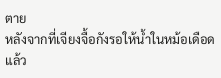ตาย
หลังจากที่เจียงจื้อกังรอให้น้ำในหม้อเดือดแล้ว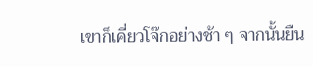เขาก็เคี่ยวโจ๊กอย่างช้า ๆ จากนั้นยืน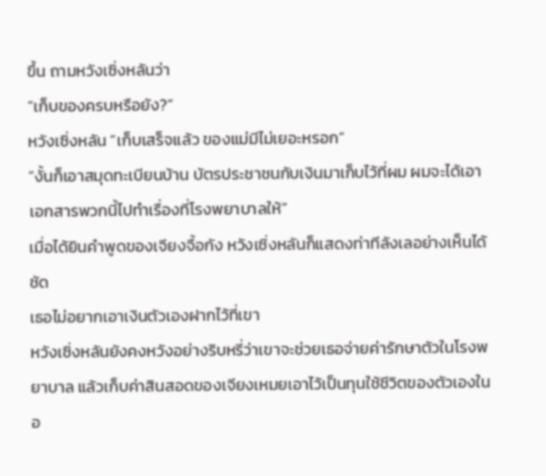ขึ้น ถามหวังเซิ่งหลันว่า
“เก็บของครบหรือยัง?”
หวังเซิ่งหลัน “เก็บเสร็จแล้ว ของแม่มีไม่เยอะหรอก”
“งั้นก็เอาสมุดทะเบียนบ้าน บัตรประชาชนกับเงินมาเก็บไว้ที่ผม ผมจะได้เอาเอกสารพวกนี้ไปทำเรื่องที่โรงพยาบาลให้”
เมื่อได้ยินคำพูดของเจียงจื้อกัง หวังเซิ่งหลันก็แสดงท่าทีลังเลอย่างเห็นได้ชัด
เธอไม่อยากเอาเงินตัวเองฝากไว้ที่เขา
หวังเซิ่งหลันยังคงหวังอย่างริบหรี่ว่าเขาจะช่วยเธอจ่ายค่ารักษาตัวในโรงพยาบาล แล้วเก็บค่าสินสอดของเจียงเหมยเอาไว้เป็นทุนใช้ชีวิตของตัวเองในอ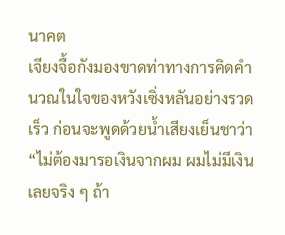นาคต
เจียงจื้อกังมองขาดท่าทางการคิดคำนวณในใจของหวังเซิ่งหลันอย่างรวดเร็ว ก่อนจะพูดด้วยน้ำเสียงเย็นชาว่า “ไม่ต้องมารอเงินจากผม ผมไม่มีเงินเลยจริง ๆ ถ้า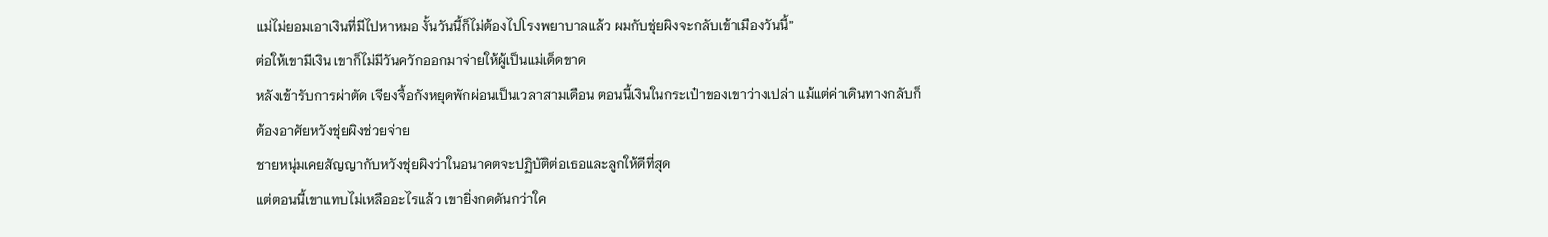แม่ไม่ยอมเอาเงินที่มีไปหาหมอ งั้นวันนี้ก็ไม่ต้องไปโรงพยาบาลแล้ว ผมกับชุ่ยผิงจะกลับเข้าเมืองวันนี้”
ต่อให้เขามีเงิน เขาก็ไม่มีวันควักออกมาจ่ายให้ผู้เป็นแม่เด็ดขาด
หลังเข้ารับการผ่าตัด เจียงจื้อกังหยุดพักผ่อนเป็นเวลาสามเดือน ตอนนี้เงินในกระเป๋าของเขาว่างเปล่า แม้แต่ค่าเดินทางกลับก็ต้องอาศัยหวังชุ่ยผิงช่วยจ่าย
ชายหนุ่มเคยสัญญากับหวังชุ่ยผิงว่าในอนาคตจะปฏิบัติต่อเธอและลูกให้ดีที่สุด
แต่ตอนนี้เขาแทบไม่เหลืออะไรแล้ว เขายิ่งกดดันกว่าใค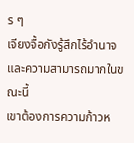ร ๆ
เจียงจื้อกังรู้สึกไร้อำนาจและความสามารถมากในขณะนี้
เขาต้องการความก้าวห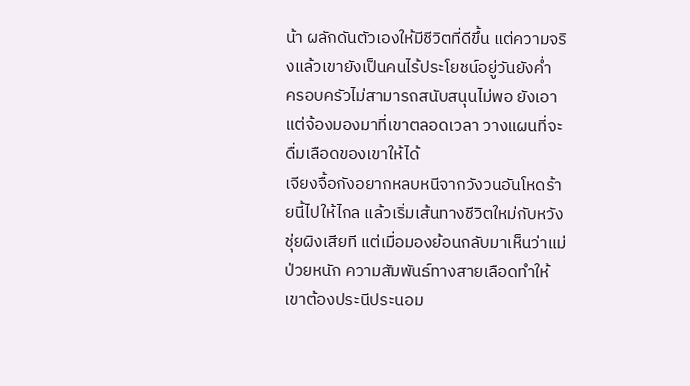น้า ผลักดันตัวเองให้มีชีวิตที่ดีขึ้น แต่ความจริงแล้วเขายังเป็นคนไร้ประโยชน์อยู่วันยังค่ำ
ครอบครัวไม่สามารถสนับสนุนไม่พอ ยังเอาแต่จ้องมองมาที่เขาตลอดเวลา วางแผนที่จะดื่มเลือดของเขาให้ได้
เจียงจื้อกังอยากหลบหนีจากวังวนอันโหดร้ายนี้ไปให้ไกล แล้วเริ่มเส้นทางชีวิตใหม่กับหวังชุ่ยผิงเสียที แต่เมื่อมองย้อนกลับมาเห็นว่าแม่ป่วยหนัก ความสัมพันธ์ทางสายเลือดทำให้เขาต้องประนีประนอม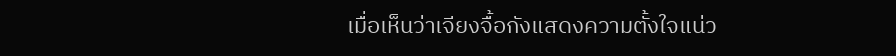เมื่อเห็นว่าเจียงจื้อกังแสดงความตั้งใจแน่ว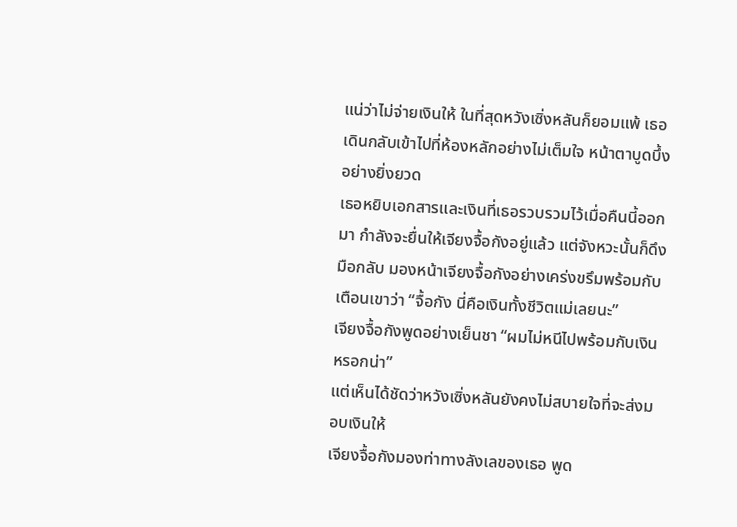แน่ว่าไม่จ่ายเงินให้ ในที่สุดหวังเซิ่งหลันก็ยอมแพ้ เธอเดินกลับเข้าไปที่ห้องหลักอย่างไม่เต็มใจ หน้าตาบูดบึ้งอย่างยิ่งยวด
เธอหยิบเอกสารและเงินที่เธอรวบรวมไว้เมื่อคืนนี้ออกมา กำลังจะยื่นให้เจียงจื้อกังอยู่แล้ว แต่จังหวะนั้นก็ดึงมือกลับ มองหน้าเจียงจื้อกังอย่างเคร่งขรึมพร้อมกับเตือนเขาว่า “จื้อกัง นี่คือเงินทั้งชีวิตแม่เลยนะ”
เจียงจื้อกังพูดอย่างเย็นชา “ผมไม่หนีไปพร้อมกับเงินหรอกน่า”
แต่เห็นได้ชัดว่าหวังเซิ่งหลันยังคงไม่สบายใจที่จะส่งมอบเงินให้
เจียงจื้อกังมองท่าทางลังเลของเธอ พูด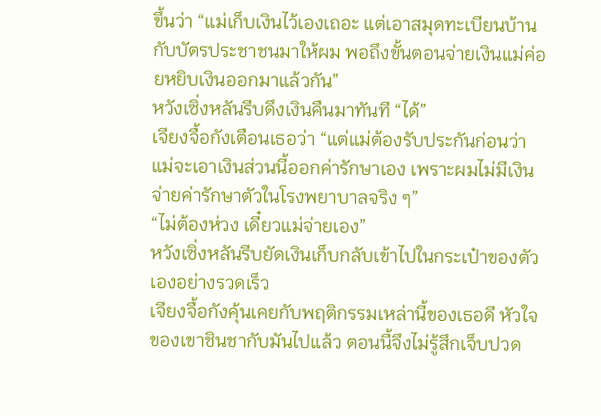ขึ้นว่า “แม่เก็บเงินไว้เองเถอะ แต่เอาสมุดทะเบียนบ้านกับบัตรประชาชนมาให้ผม พอถึงขั้นตอนจ่ายเงินแม่ค่อยหยิบเงินออกมาแล้วกัน”
หวังเซิ่งหลันรีบดึงเงินคืนมาทันที “ได้”
เจียงจื้อกังเตือนเธอว่า “แต่แม่ต้องรับประกันก่อนว่าแม่จะเอาเงินส่วนนี้ออกค่ารักษาเอง เพราะผมไม่มีเงินจ่ายค่ารักษาตัวในโรงพยาบาลจริง ๆ”
“ไม่ต้องห่วง เดี๋ยวแม่จ่ายเอง”
หวังเซิ่งหลันรีบยัดเงินเก็บกลับเข้าไปในกระเป๋าของตัวเองอย่างรวดเร็ว
เจียงจื้อกังคุ้นเคยกับพฤติกรรมเหล่านี้ของเธอดี หัวใจของเขาชินชากับมันไปแล้ว ตอนนี้จึงไม่รู้สึกเจ็บปวด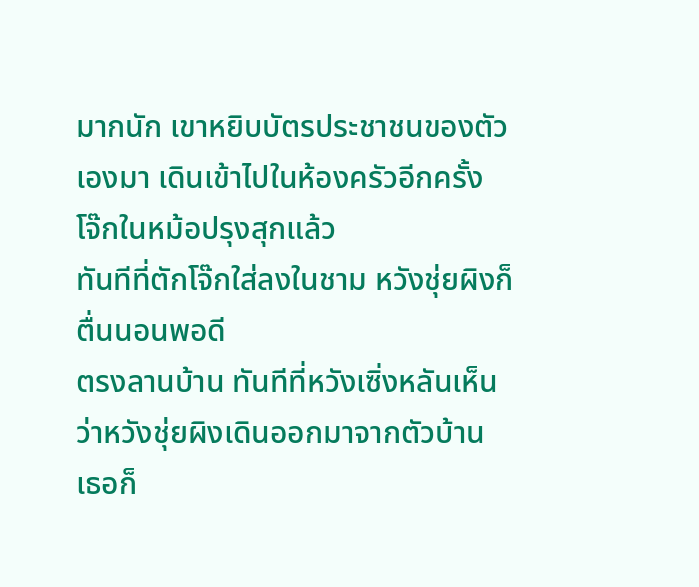มากนัก เขาหยิบบัตรประชาชนของตัวเองมา เดินเข้าไปในห้องครัวอีกครั้ง
โจ๊กในหม้อปรุงสุกแล้ว
ทันทีที่ตักโจ๊กใส่ลงในชาม หวังชุ่ยผิงก็ตื่นนอนพอดี
ตรงลานบ้าน ทันทีที่หวังเซิ่งหลันเห็นว่าหวังชุ่ยผิงเดินออกมาจากตัวบ้าน เธอก็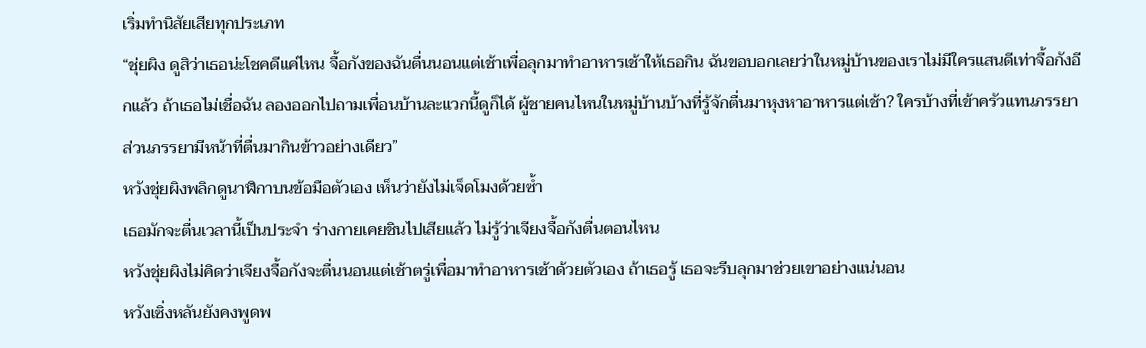เริ่มทำนิสัยเสียทุกประเภท
“ชุ่ยผิง ดูสิว่าเธอน่ะโชคดีแค่ไหน จื้อกังของฉันตื่นนอนแต่เช้าเพื่อลุกมาทำอาหารเช้าให้เธอกิน ฉันขอบอกเลยว่าในหมู่บ้านของเราไม่มีใครแสนดีเท่าจื้อกังอีกแล้ว ถ้าเธอไม่เชื่อฉัน ลองออกไปถามเพื่อนบ้านละแวกนี้ดูก็ได้ ผู้ชายคนไหนในหมู่บ้านบ้างที่รู้จักตื่นมาหุงหาอาหารแต่เช้า? ใครบ้างที่เข้าครัวแทนภรรยา ส่วนภรรยามีหน้าที่ตื่นมากินข้าวอย่างเดียว”
หวังชุ่ยผิงพลิกดูนาฬิกาบนข้อมือตัวเอง เห็นว่ายังไม่เจ็ดโมงด้วยซ้ำ
เธอมักจะตื่นเวลานี้เป็นประจำ ร่างกายเคยชินไปเสียแล้ว ไม่รู้ว่าเจียงจื้อกังตื่นตอนไหน
หวังชุ่ยผิงไม่คิดว่าเจียงจื้อกังจะตื่นนอนแต่เช้าตรู่เพื่อมาทำอาหารเช้าด้วยตัวเอง ถ้าเธอรู้ เธอจะรีบลุกมาช่วยเขาอย่างแน่นอน
หวังเซิ่งหลันยังคงพูดพ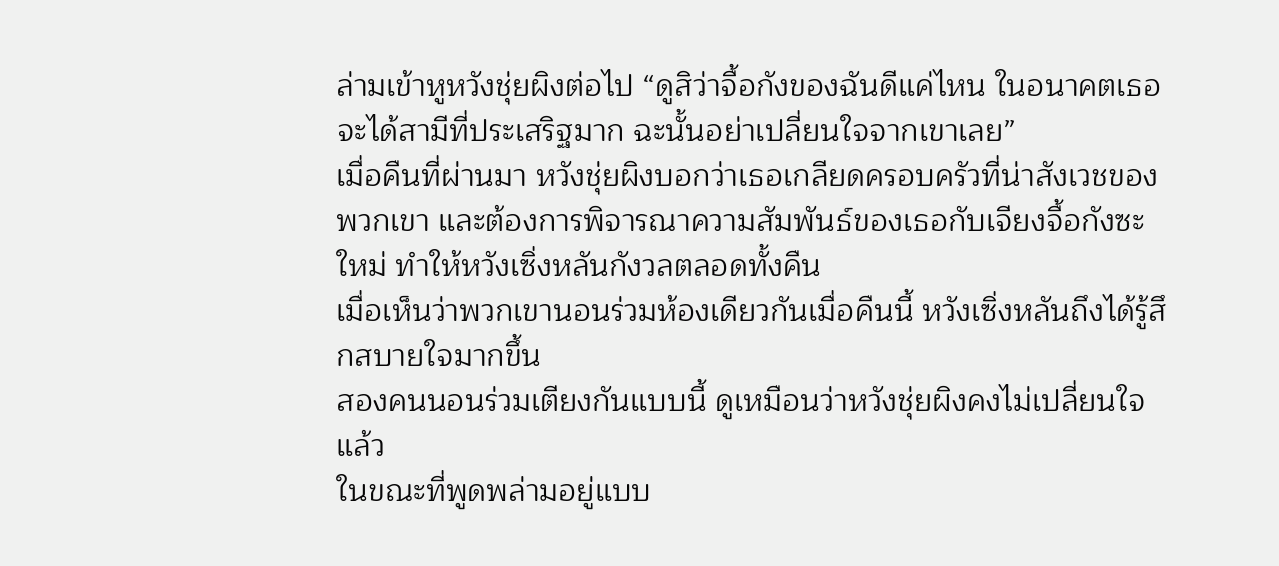ล่ามเข้าหูหวังชุ่ยผิงต่อไป “ดูสิว่าจื้อกังของฉันดีแค่ไหน ในอนาคตเธอจะได้สามีที่ประเสริฐมาก ฉะนั้นอย่าเปลี่ยนใจจากเขาเลย”
เมื่อคืนที่ผ่านมา หวังชุ่ยผิงบอกว่าเธอเกลียดครอบครัวที่น่าสังเวชของพวกเขา และต้องการพิจารณาความสัมพันธ์ของเธอกับเจียงจื้อกังซะใหม่ ทำให้หวังเซิ่งหลันกังวลตลอดทั้งคืน
เมื่อเห็นว่าพวกเขานอนร่วมห้องเดียวกันเมื่อคืนนี้ หวังเซิ่งหลันถึงได้รู้สึกสบายใจมากขึ้น
สองคนนอนร่วมเตียงกันแบบนี้ ดูเหมือนว่าหวังชุ่ยผิงคงไม่เปลี่ยนใจแล้ว
ในขณะที่พูดพล่ามอยู่แบบ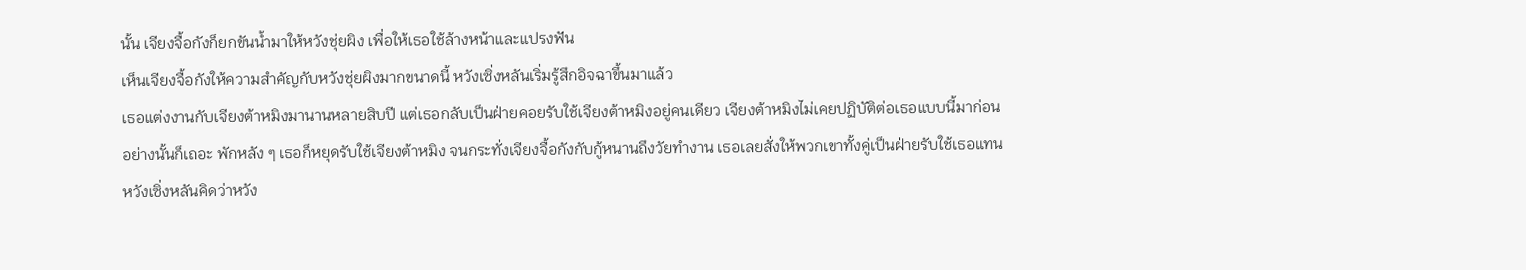นั้น เจียงจื้อกังก็ยกขันน้ำมาให้หวังชุ่ยผิง เพื่อให้เธอใช้ล้างหน้าและแปรงฟัน
เห็นเจียงจื้อกังให้ความสำคัญกับหวังชุ่ยผิงมากขนาดนี้ หวังเซิ่งหลันเริ่มรู้สึกอิจฉาขึ้นมาแล้ว
เธอแต่งงานกับเจียงต้าหมิงมานานหลายสิบปี แต่เธอกลับเป็นฝ่ายคอยรับใช้เจียงต้าหมิงอยู่คนเดียว เจียงต้าหมิงไม่เคยปฏิบัติต่อเธอแบบนี้มาก่อน
อย่างนั้นก็เถอะ พักหลัง ๆ เธอก็หยุดรับใช้เจียงต้าหมิง จนกระทั่งเจียงจื้อกังกับกู้หนานถึงวัยทำงาน เธอเลยสั่งให้พวกเขาทั้งคู่เป็นฝ่ายรับใช้เธอแทน
หวังเซิ่งหลันคิดว่าหวัง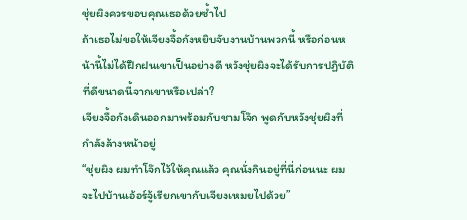ชุ่ยผิงควรขอบคุณเธอด้วยซ้ำไป
ถ้าเธอไม่ขอให้เจียงจื้อกังหยิบจับงานบ้านพวกนี้ หรือก่อนหน้านี้ไม่ได้ฝึกฝนเขาเป็นอย่างดี หวังชุ่ยผิงจะได้รับการปฏิบัติที่ดีขนาดนี้จากเขาหรือเปล่า?
เจียงจื้อกังเดินออกมาพร้อมกับชามโจ๊ก พูดกับหวังชุ่ยผิงที่กำลังล้างหน้าอยู่
“ชุ่ยผิง ผมทำโจ๊กไว้ให้คุณแล้ว คุณนั่งกินอยู่ที่นี่ก่อนนะ ผมจะไปบ้านเอ้อร์จู้เรียกเขากับเจียงเหมยไปด้วย”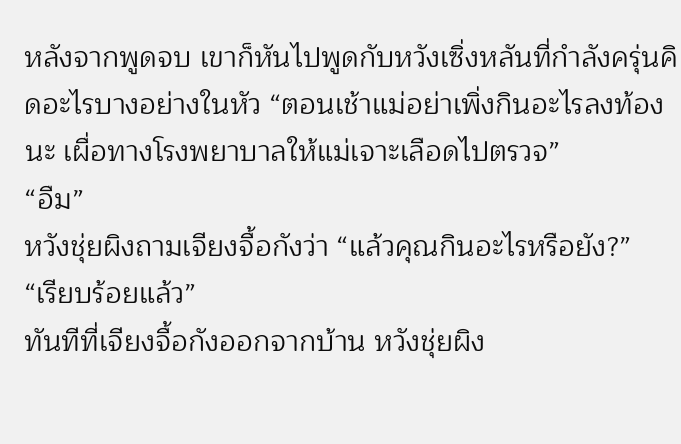หลังจากพูดจบ เขาก็หันไปพูดกับหวังเซิ่งหลันที่กำลังครุ่นคิดอะไรบางอย่างในหัว “ตอนเช้าแม่อย่าเพิ่งกินอะไรลงท้องนะ เผื่อทางโรงพยาบาลให้แม่เจาะเลือดไปตรวจ”
“อืม”
หวังชุ่ยผิงถามเจียงจื้อกังว่า “แล้วคุณกินอะไรหรือยัง?”
“เรียบร้อยแล้ว”
ทันทีที่เจียงจื้อกังออกจากบ้าน หวังชุ่ยผิง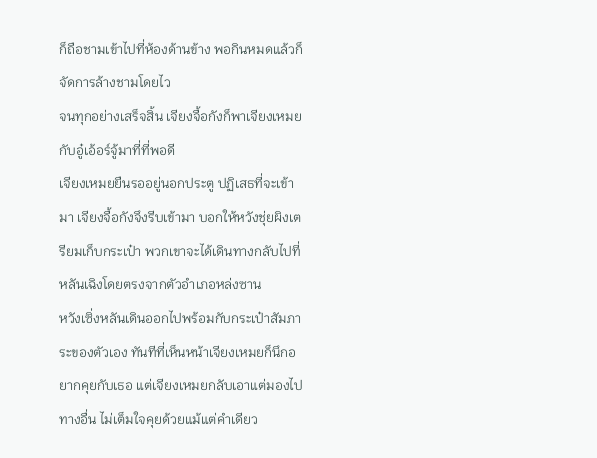ก็ถือชามเข้าไปที่ห้องด้านข้าง พอกินหมดแล้วก็จัดการล้างชามโดยไว
จนทุกอย่างเสร็จสิ้น เจียงจื้อกังก็พาเจียงเหมยกับอู๋เอ้อร์จู้มาที่ที่พอดี
เจียงเหมยยืนรออยู่นอกประตู ปฏิเสธที่จะเข้ามา เจียงจื้อกังจึงรีบเข้ามา บอกให้หวังชุ่ยผิงเตรียมเก็บกระเป๋า พวกเขาจะได้เดินทางกลับไปที่หลันเฉิงโดยตรงจากตัวอำเภอหล่งซาน
หวังเซิ่งหลันเดินออกไปพร้อมกับกระเป๋าสัมภาระของตัวเอง ทันทีที่เห็นหน้าเจียงเหมยก็นึกอยากคุยกับเธอ แต่เจียงเหมยกลับเอาแต่มองไปทางอื่น ไม่เต็มใจคุยด้วยแม้แต่คำเดียว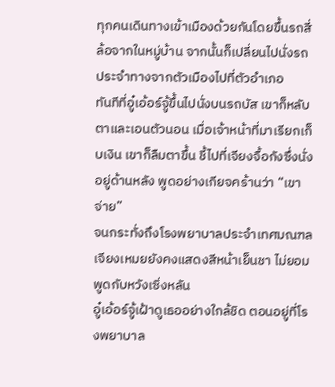ทุกคนเดินทางเข้าเมืองด้วยกันโดยขึ้นรถสี่ล้อจากในหมู่บ้าน จากนั้นก็เปลี่ยนไปนั่งรถประจำทางจากตัวเมืองไปที่ตัวอำเภอ
ทันทีที่อู๋เอ้อร์จู้ขึ้นไปนั่งบนรถบัส เขาก็หลับตาและเอนตัวนอน เมื่อเจ้าหน้าที่มาเรียกเก็บเงิน เขาก็ลืมตาขึ้น ชี้ไปที่เจียงจื้อกังซึ่งนั่งอยู่ด้านหลัง พูดอย่างเกียจคร้านว่า “เขาจ่าย”
จนกระทั่งถึงโรงพยาบาลประจำเทศมณฑล เจียงเหมยยังคงแสดงสีหน้าเย็นชา ไม่ยอมพูดกับหวังเซิ่งหลัน
อู๋เอ้อร์จู้เฝ้าดูเธออย่างใกล้ชิด ตอนอยู่ที่โรงพยาบาล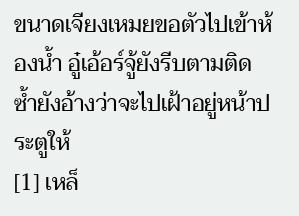ขนาดเจียงเหมยขอตัวไปเข้าห้องน้ำ อู๋เอ้อร์จู้ยังรีบตามติด ซ้ำยังอ้างว่าจะไปเฝ้าอยู่หน้าประตูให้
[1] เหล็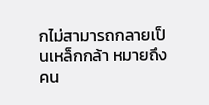กไม่สามารถกลายเป็นเหล็กกล้า หมายถึง คน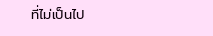ที่ไม่เป็นไป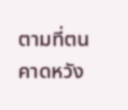ตามที่ตนคาดหวัง